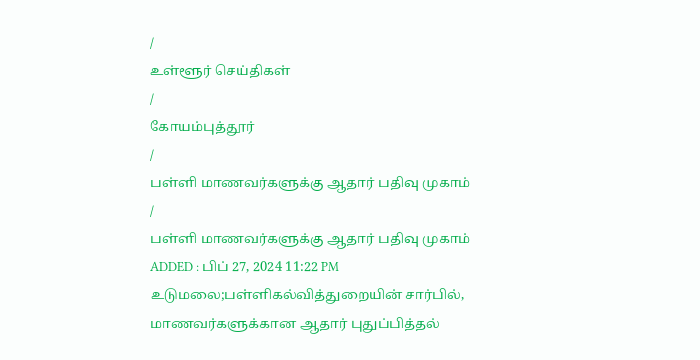/
உள்ளூர் செய்திகள்
/
கோயம்புத்தூர்
/
பள்ளி மாணவர்களுக்கு ஆதார் பதிவு முகாம்
/
பள்ளி மாணவர்களுக்கு ஆதார் பதிவு முகாம்
ADDED : பிப் 27, 2024 11:22 PM
உடுமலை;பள்ளிகல்வித்துறையின் சார்பில், மாணவர்களுக்கான ஆதார் புதுப்பித்தல்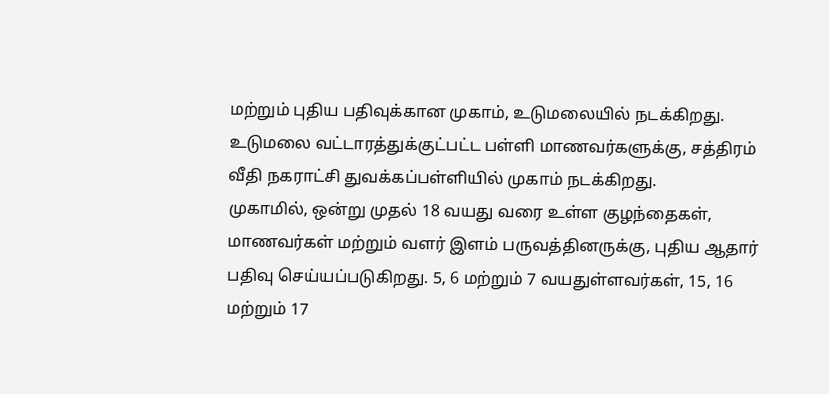மற்றும் புதிய பதிவுக்கான முகாம், உடுமலையில் நடக்கிறது.
உடுமலை வட்டாரத்துக்குட்பட்ட பள்ளி மாணவர்களுக்கு, சத்திரம் வீதி நகராட்சி துவக்கப்பள்ளியில் முகாம் நடக்கிறது.
முகாமில், ஒன்று முதல் 18 வயது வரை உள்ள குழந்தைகள், மாணவர்கள் மற்றும் வளர் இளம் பருவத்தினருக்கு, புதிய ஆதார் பதிவு செய்யப்படுகிறது. 5, 6 மற்றும் 7 வயதுள்ளவர்கள், 15, 16 மற்றும் 17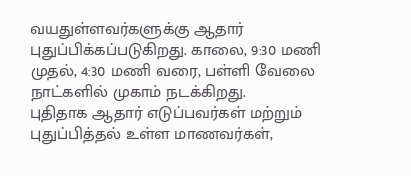வயதுள்ளவர்களுக்கு ஆதார் புதுப்பிக்கப்படுகிறது. காலை, 9:30 மணி முதல், 4:30 மணி வரை, பள்ளி வேலை நாட்களில் முகாம் நடக்கிறது.
புதிதாக ஆதார் எடுப்பவர்கள் மற்றும் புதுப்பித்தல் உள்ள மாணவர்கள்,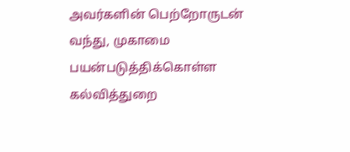அவர்களின் பெற்றோருடன் வந்து, முகாமை பயன்படுத்திக்கொள்ள கல்வித்துறை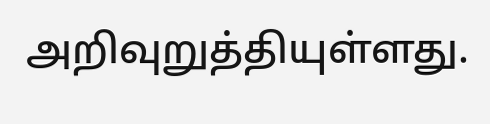அறிவுறுத்தியுள்ளது.